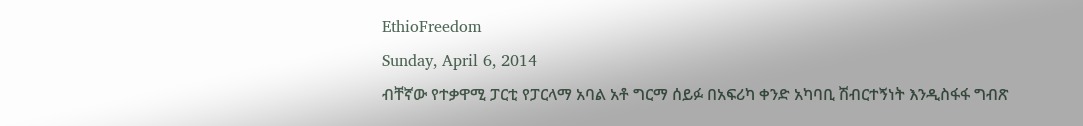EthioFreedom
Sunday, April 6, 2014
ብቸኛው የተቃዋሚ ፓርቲ የፓርላማ አባል አቶ ግርማ ሰይፉ በአፍሪካ ቀንድ አካባቢ ሽብርተኝነት እንዲስፋፋ ግብጽ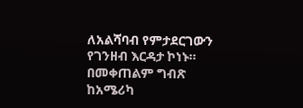ለአልሻባብ የምታደርገውን የገንዘብ እርዳታ ኮነኑ። በመቀጠልም ግብጽ ከአሜሪካ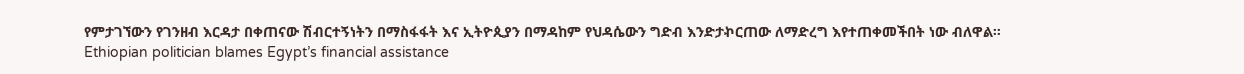የምታገኘውን የገንዘብ እርዳታ በቀጠናው ሽብርተኝነትን በማስፋፋት እና ኢትዮጲያን በማዳከም የህዳሴውን ግድብ እንድታኯርጠው ለማድረግ እየተጠቀመችበት ነው ብለዋል።
Ethiopian politician blames Egypt’s financial assistance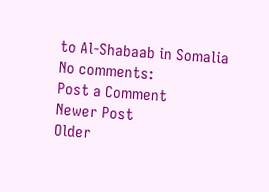to Al-Shabaab in Somalia
No comments:
Post a Comment
Newer Post
Older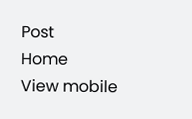Post
Home
View mobile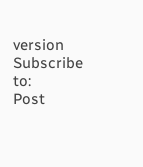version
Subscribe to:
Post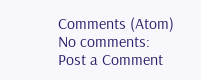Comments (Atom)
No comments:
Post a Comment